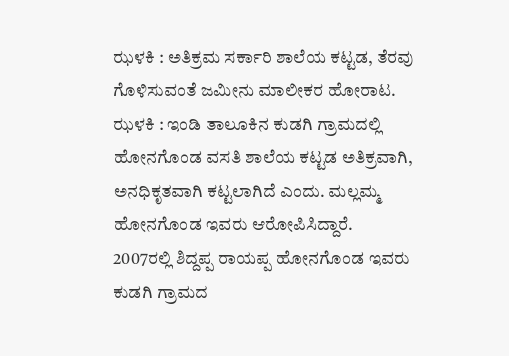ಝಳಕಿ : ಅತಿಕ್ರಮ ಸರ್ಕಾರಿ ಶಾಲೆಯ ಕಟ್ಟಡ, ತೆರವು ಗೊಳಿಸುವಂತೆ ಜಮೀನು ಮಾಲೀಕರ ಹೋರಾಟ.
ಝಳಕಿ : ಇಂಡಿ ತಾಲೂಕಿನ ಕುಡಗಿ ಗ್ರಾಮದಲ್ಲಿ ಹೋನಗೊಂಡ ವಸತಿ ಶಾಲೆಯ ಕಟ್ಟಡ ಅತಿಕ್ರವಾಗಿ, ಅನಧಿಕೃತವಾಗಿ ಕಟ್ಟಲಾಗಿದೆ ಎಂದು. ಮಲ್ಲಮ್ಮ ಹೋನಗೊಂಡ ಇವರು ಆರೋಪಿಸಿದ್ದಾರೆ.
2007ರಲ್ಲಿ ಶಿದ್ದಪ್ಪ ರಾಯಪ್ಪ ಹೋನಗೊಂಡ ಇವರು ಕುಡಗಿ ಗ್ರಾಮದ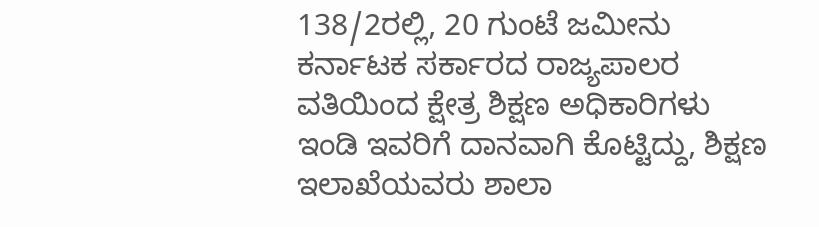138/2ರಲ್ಲಿ, 20 ಗುಂಟೆ ಜಮೀನು ಕರ್ನಾಟಕ ಸರ್ಕಾರದ ರಾಜ್ಯಪಾಲರ ವತಿಯಿಂದ ಕ್ಷೇತ್ರ ಶಿಕ್ಷಣ ಅಧಿಕಾರಿಗಳು ಇಂಡಿ ಇವರಿಗೆ ದಾನವಾಗಿ ಕೊಟ್ಟಿದ್ದು, ಶಿಕ್ಷಣ ಇಲಾಖೆಯವರು ಶಾಲಾ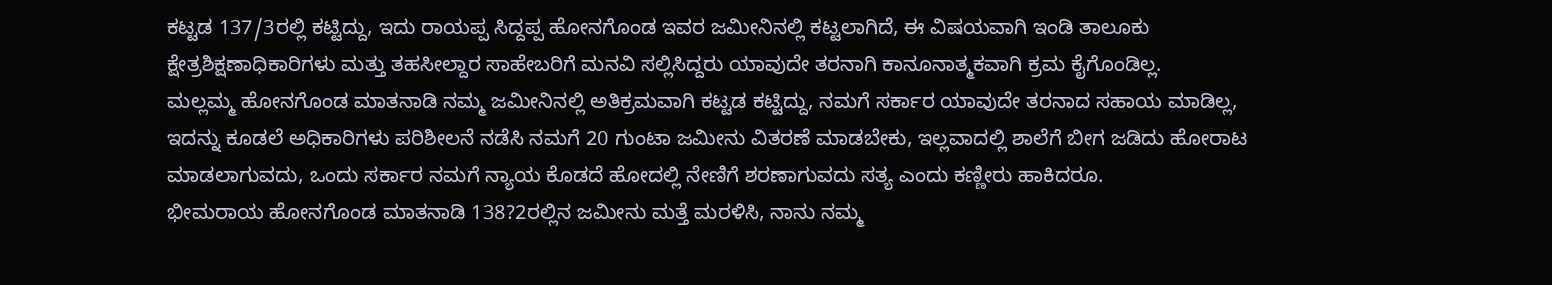ಕಟ್ಟಡ 137/3ರಲ್ಲಿ ಕಟ್ಟಿದ್ದು, ಇದು ರಾಯಪ್ಪ ಸಿದ್ದಪ್ಪ ಹೋನಗೊಂಡ ಇವರ ಜಮೀನಿನಲ್ಲಿ ಕಟ್ಟಲಾಗಿದೆ, ಈ ವಿಷಯವಾಗಿ ಇಂಡಿ ತಾಲೂಕು ಕ್ಷೇತ್ರಶಿಕ್ಷಣಾಧಿಕಾರಿಗಳು ಮತ್ತು ತಹಸೀಲ್ದಾರ ಸಾಹೇಬರಿಗೆ ಮನವಿ ಸಲ್ಲಿಸಿದ್ದರು ಯಾವುದೇ ತರನಾಗಿ ಕಾನೂನಾತ್ಮಕವಾಗಿ ಕ್ರಮ ಕೈಗೊಂಡಿಲ್ಲ.
ಮಲ್ಲಮ್ಮ ಹೋನಗೊಂಡ ಮಾತನಾಡಿ ನಮ್ಮ ಜಮೀನಿನಲ್ಲಿ ಅತಿಕ್ರಮವಾಗಿ ಕಟ್ಟಡ ಕಟ್ಟಿದ್ದು, ನಮಗೆ ಸರ್ಕಾರ ಯಾವುದೇ ತರನಾದ ಸಹಾಯ ಮಾಡಿಲ್ಲ, ಇದನ್ನು ಕೂಡಲೆ ಅಧಿಕಾರಿಗಳು ಪರಿಶೀಲನೆ ನಡೆಸಿ ನಮಗೆ 20 ಗುಂಟಾ ಜಮೀನು ವಿತರಣೆ ಮಾಡಬೇಕು, ಇಲ್ಲವಾದಲ್ಲಿ ಶಾಲೆಗೆ ಬೀಗ ಜಡಿದು ಹೋರಾಟ ಮಾಡಲಾಗುವದು, ಒಂದು ಸರ್ಕಾರ ನಮಗೆ ನ್ಯಾಯ ಕೊಡದೆ ಹೋದಲ್ಲಿ ನೇಣಿಗೆ ಶರಣಾಗುವದು ಸತ್ಯ ಎಂದು ಕಣ್ಣೀರು ಹಾಕಿದರೂ.
ಭೀಮರಾಯ ಹೋನಗೊಂಡ ಮಾತನಾಡಿ 138?2ರಲ್ಲಿನ ಜಮೀನು ಮತ್ತೆ ಮರಳಿಸಿ, ನಾನು ನಮ್ಮ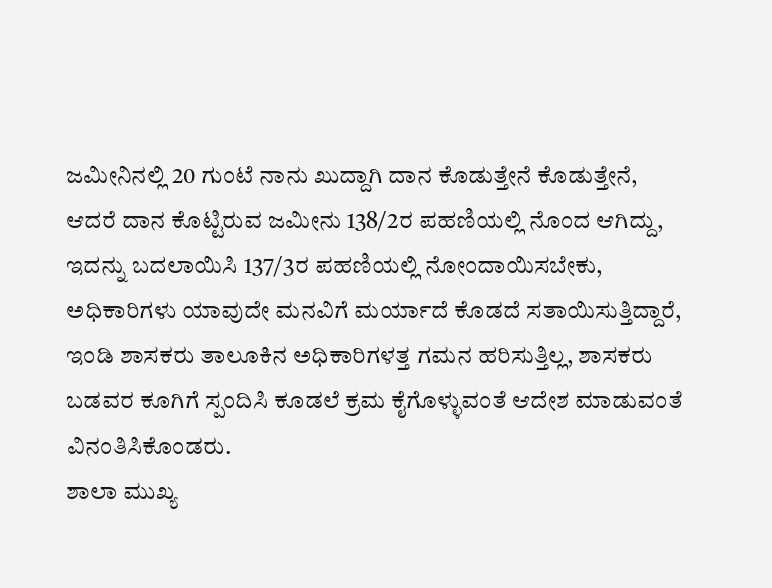ಜಮೀನಿನಲ್ಲಿ 20 ಗುಂಟೆ ನಾನು ಖುದ್ದಾಗಿ ದಾನ ಕೊಡುತ್ತೇನೆ ಕೊಡುತ್ತೇನೆ, ಆದರೆ ದಾನ ಕೊಟ್ಟಿರುವ ಜಮೀನು 138/2ರ ಪಹಣಿಯಲ್ಲಿ ನೊಂದ ಆಗಿದ್ದು, ಇದನ್ನು ಬದಲಾಯಿಸಿ 137/3ರ ಪಹಣಿಯಲ್ಲಿ ನೋಂದಾಯಿಸಬೇಕು, ಅಧಿಕಾರಿಗಳು ಯಾವುದೇ ಮನವಿಗೆ ಮರ್ಯಾದೆ ಕೊಡದೆ ಸತಾಯಿಸುತ್ತಿದ್ದಾರೆ, ಇಂಡಿ ಶಾಸಕರು ತಾಲೂಕಿನ ಅಧಿಕಾರಿಗಳತ್ತ ಗಮನ ಹರಿಸುತ್ತಿಲ್ಲ, ಶಾಸಕರು ಬಡವರ ಕೂಗಿಗೆ ಸ್ಪಂದಿಸಿ ಕೂಡಲೆ ಕ್ರಮ ಕೈಗೊಳ್ಳುವಂತೆ ಆದೇಶ ಮಾಡುವಂತೆ ವಿನಂತಿಸಿಕೊಂಡರು.
ಶಾಲಾ ಮುಖ್ಯ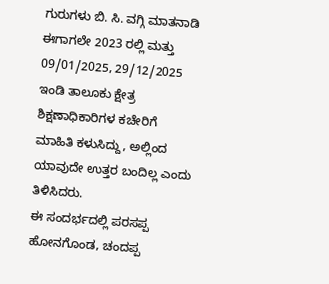ಗುರುಗಳು ಬಿ. ಸಿ. ವಗ್ಗಿ ಮಾತನಾಡಿ ಈಗಾಗಲೇ 2023 ರಲ್ಲಿ ಮತ್ತು 09/01/2025, 29/12/2025 ಇಂಡಿ ತಾಲೂಕು ಕ್ಷೇತ್ರ ಶಿಕ್ಷಣಾಧಿಕಾರಿಗಳ ಕಚೇರಿಗೆ ಮಾಹಿತಿ ಕಳುಸಿದ್ದು, ಅಲ್ಲಿಂದ ಯಾವುದೇ ಉತ್ತರ ಬಂದಿಲ್ಲ ಎಂದು ತಿಳಿಸಿದರು.
ಈ ಸಂದರ್ಭದಲ್ಲಿ ಪರಸಪ್ಪ ಹೋನಗೊಂಡ, ಚಂದಪ್ಪ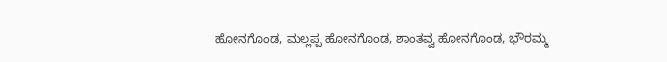ಹೋನಗೊಂಡ, ಮಲ್ಲಪ್ಪ ಹೋನಗೊಂಡ, ಶಾಂತವ್ವ ಹೋನಗೊಂಡ, ಭೌರಮ್ಮ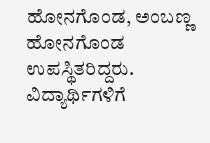ಹೋನಗೊಂಡ, ಅಂಬಣ್ಣ ಹೋನಗೊಂಡ ಉಪಸ್ಥಿತರಿದ್ದರು.
ವಿದ್ಯಾರ್ಥಿಗಳಿಗೆ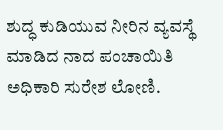ಶುದ್ಧ ಕುಡಿಯುವ ನೀರಿನ ವ್ಯವಸ್ಥೆ ಮಾಡಿದ ನಾದ ಪಂಚಾಯಿತಿ ಅಧಿಕಾರಿ ಸುರೇಶ ಲೋಣಿ.